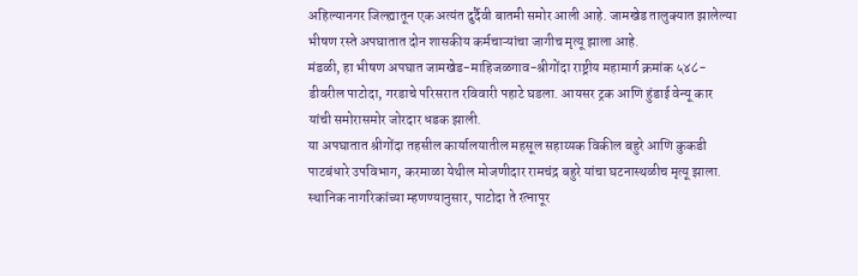अहिल्यानगर जिल्ह्यातून एक अत्यंत दुर्दैवी बातमी समोर आली आहे. जामखेड तालुक्यात झालेल्या भीषण रस्ते अपघातात दोन शासकीय कर्मचाऱ्यांचा जागीच मृत्यू झाला आहे.
मंडळी, हा भीषण अपघात जामखेड-माहिजळगाव-श्रीगोंदा राष्ट्रीय महामार्ग क्रमांक ५४८-डीवरील पाटोदा, गरडाचे परिसरात रविवारी पहाटे घडला. आयसर ट्रक आणि हुंडाई वेन्यू कार यांची समोरासमोर जोरदार धडक झाली.
या अपघातात श्रीगोंदा तहसील कार्यालयातील महसूल सहाय्यक विकील बहुरे आणि कुकडी पाटबंधारे उपविभाग, करमाळा येथील मोजणीदार रामचंद्र बहुरे यांचा घटनास्थळीच मृत्यू झाला.
स्थानिक नागरिकांच्या म्हणण्यानुसार, पाटोदा ते रत्नापूर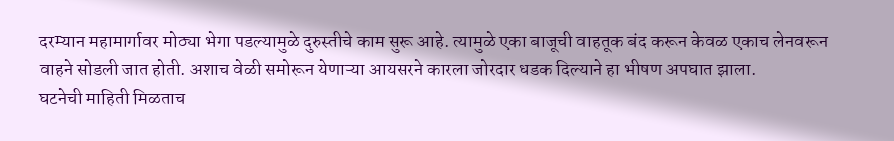दरम्यान महामार्गावर मोठ्या भेगा पडल्यामुळे दुरुस्तीचे काम सुरू आहे. त्यामुळे एका बाजूची वाहतूक बंद करून केवळ एकाच लेनवरून वाहने सोडली जात होती. अशाच वेळी समोरून येणाऱ्या आयसरने कारला जोरदार धडक दिल्याने हा भीषण अपघात झाला.
घटनेची माहिती मिळताच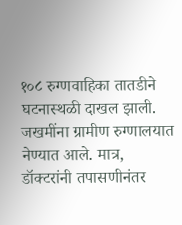१०८ रुग्णवाहिका तातडीने घटनास्थळी दाखल झाली. जखमींना ग्रामीण रुग्णालयात नेण्यात आले. मात्र, डॉक्टरांनी तपासणीनंतर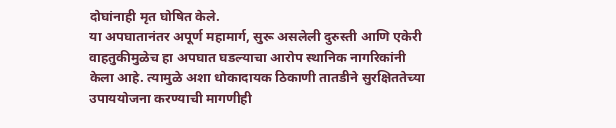दोघांनाही मृत घोषित केले.
या अपघातानंतर अपूर्ण महामार्ग, सुरू असलेली दुरुस्ती आणि एकेरी वाहतुकीमुळेच हा अपघात घडल्याचा आरोप स्थानिक नागरिकांनी केला आहे. त्यामुळे अशा धोकादायक ठिकाणी तातडीने सुरक्षिततेच्या उपाययोजना करण्याची मागणीही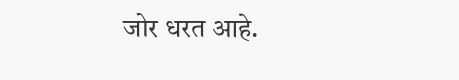जोर धरत आहे.